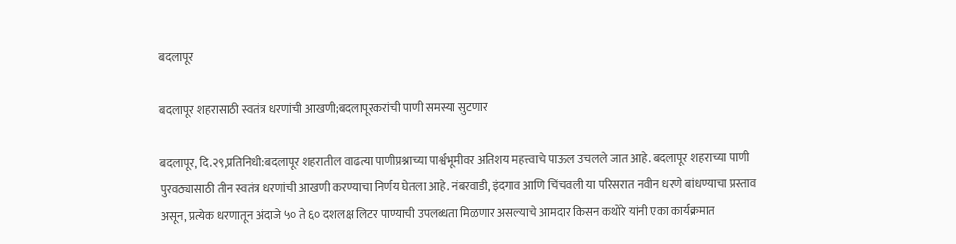बदलापूर

बदलापूर शहरासाठी स्वतंत्र धरणांची आखणी;बदलापूरकरांची पाणी समस्या सुटणार

बदलापूर, दि.२९,प्रतिनिधी:बदलापूर शहरातील वाढत्या पाणीप्रश्नाच्या पार्श्वभूमीवर अतिशय महत्त्वाचे पाऊल उचलले जात आहे. बदलापूर शहराच्या पाणी पुरवठ्यासाठी तीन स्वतंत्र धरणांची आखणी करण्याचा निर्णय घेतला आहे. नंबरवाडी, इंदगाव आणि चिंचवली या परिसरात नवीन धरणे बांधण्याचा प्रस्ताव असून, प्रत्येक धरणातून अंदाजे ५० ते ६० दशलक्ष लिटर पाण्याची उपलब्धता मिळणार असल्याचे आमदार किसन कथोरे यांनी एका कार्यक्रमात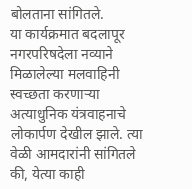बोलताना सांगितले.
या कार्यक्रमात बदलापूर नगरपरिषदेला नव्याने मिळालेल्या मलवाहिनी स्वच्छता करणाऱ्या अत्याधुनिक यंत्रवाहनाचे लोकार्पण देखील झाले. त्या वेळी आमदारांनी सांगितले की, येत्या काही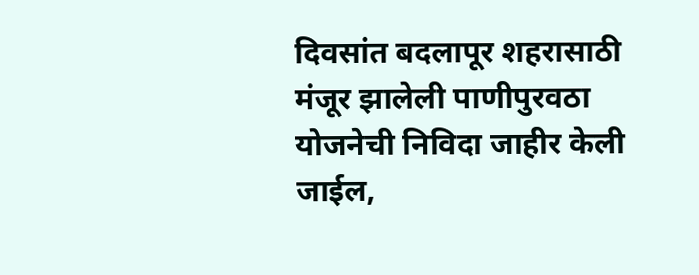दिवसांत बदलापूर शहरासाठी मंजूर झालेली पाणीपुरवठा योजनेची निविदा जाहीर केली जाईल,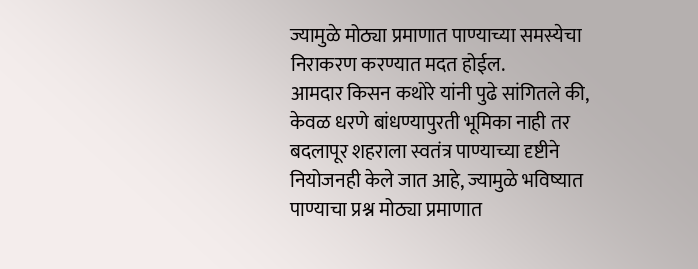ज्यामुळे मोठ्या प्रमाणात पाण्याच्या समस्येचा निराकरण करण्यात मदत होईल.
आमदार किसन कथोरे यांनी पुढे सांगितले की, केवळ धरणे बांधण्यापुरती भूमिका नाही तर बदलापूर शहराला स्वतंत्र पाण्याच्या दृष्टीने नियोजनही केले जात आहे, ज्यामुळे भविष्यात पाण्याचा प्रश्न मोठ्या प्रमाणात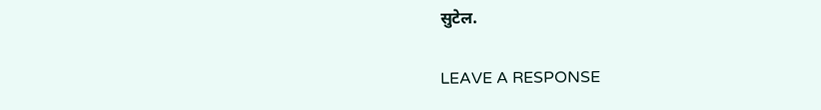सुटेल.

LEAVE A RESPONSE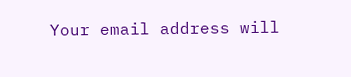Your email address will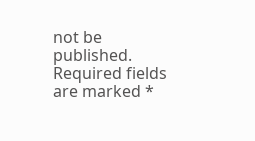not be published. Required fields are marked *